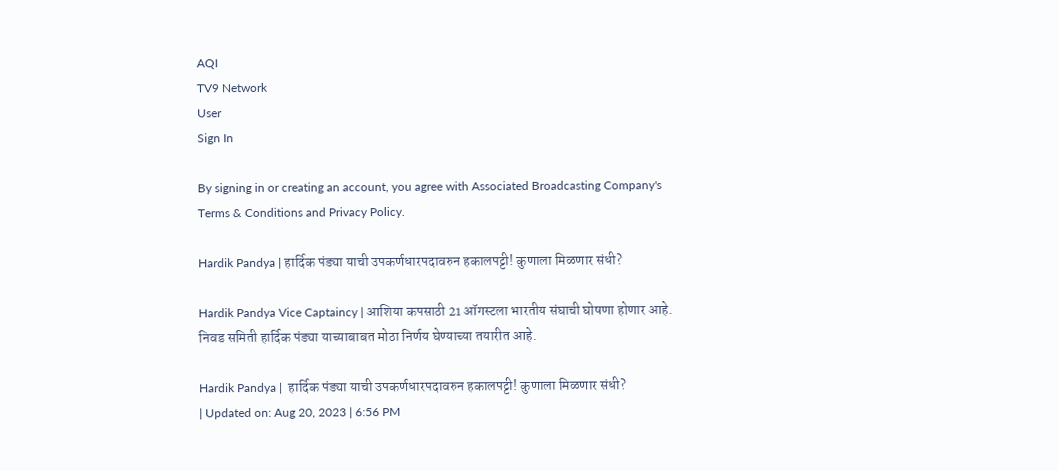AQI
TV9 Network
User
Sign In

By signing in or creating an account, you agree with Associated Broadcasting Company's Terms & Conditions and Privacy Policy.

Hardik Pandya | हार्दिक पंड्या याची उपकर्णधारपदावरुन हकालपट्टी! कुणाला मिळणार संधी?

Hardik Pandya Vice Captaincy | आशिया कपसाठी 21 ऑगस्टला भारतीय संघाची घोषणा होणार आहे. निवड समिती हार्दिक पंड्या याच्याबाबत मोठा निर्णय घेण्याच्या तयारीत आहे.

Hardik Pandya |  हार्दिक पंड्या याची उपकर्णधारपदावरुन हकालपट्टी! कुणाला मिळणार संधी?
| Updated on: Aug 20, 2023 | 6:56 PM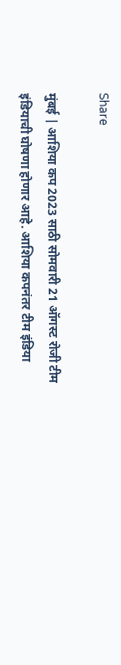Share

मुंबई | आशिया कप 2023 साठी सोमवारी 21 ऑगस्ट रोजी टीम इंडियाची घोषणा होणार आहे. आशिया कपनंतर टीम इंडिया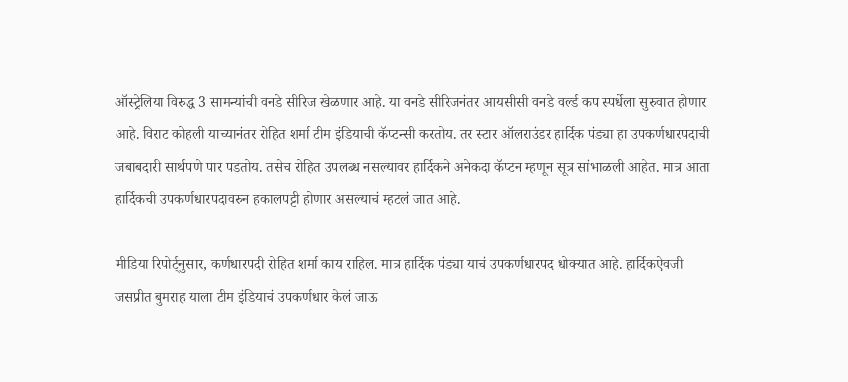ऑस्ट्रेलिया विरुद्ध 3 सामन्यांची वनडे सीरिज खेळणार आहे. या वनडे सीरिजनंतर आयसीसी वनडे वर्ल्ड कप स्पर्धेला सुरुवात होणार आहे. विराट कोहली याच्यानंतर रोहित शर्मा टीम इंडियाची कॅप्टन्सी करतोय. तर स्टार ऑलराउंडर हार्दिक पंड्या हा उपकर्णधारपदाची जबाबदारी सार्थपणे पार पडतोय. तसेच रोहित उपलब्ध नसल्यावर हार्दिकने अनेकदा कॅप्टन म्हणून सूत्र सांभाळली आहेत. मात्र आता हार्दिकची उपकर्णधारपदावरुन हकालपट्टी होणार असल्याचं म्हटलं जात आहे.

मीडिया रिपोर्ट्नुसार, कर्णधारपदी रोहित शर्मा काय राहिल. मात्र हार्दिक पंड्या याचं उपकर्णधारपद धोक्यात आहे. हार्दिकऐवजी जसप्रीत बुमराह याला टीम इंडियाचं उपकर्णधार केलं जाऊ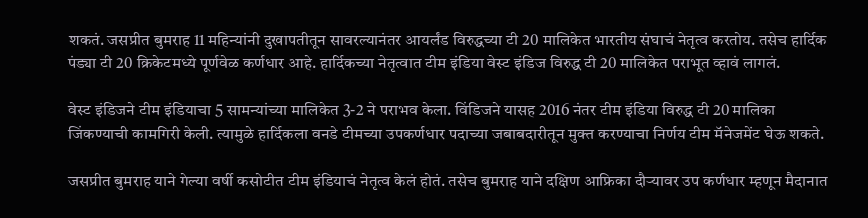शकतं. जसप्रीत बुमराह 11 महिन्यांनी दुखापतीतून सावरल्यानंतर आयर्लंड विरुद्धच्या टी 20 मालिकेत भारतीय संघाचं नेतृत्व करतोय. तसेच हार्दिक पंड्या टी 20 क्रिकेटमध्ये पूर्णवेळ कर्णधार आहे. हार्दिकच्या नेतृत्वात टीम इंडिया वेस्ट इंडिज विरुद्ध टी 20 मालिकेत पराभूत व्हावं लागलं.

वेस्ट इंडिजने टीम इंडियाचा 5 सामन्यांच्या मालिकेत 3-2 ने पराभव केला. विंडिजने यासह 2016 नंतर टीम इंडिया विरुद्ध टी 20 मालिका जिंकण्याची कामगिरी केली. त्यामुळे हार्दिकला वनडे टीमच्या उपकर्णधार पदाच्या जबाबदारीतून मुक्त करण्याचा निर्णय टीम मॅनेजमेंट घेऊ शकते.

जसप्रीत बुमराह याने गेल्या वर्षी कसोटीत टीम इंडियाचं नेतृत्व केलं होतं. तसेच बुमराह याने दक्षिण आफ्रिका दौऱ्यावर उप कर्णधार म्हणून मैदानात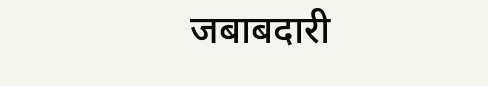जबाबदारी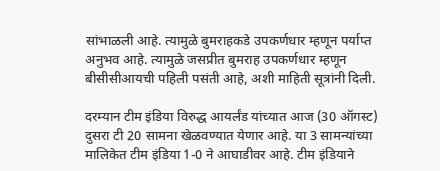सांभाळली आहे. त्यामुळे बुमराहकडे उपकर्णधार म्हणून पर्याप्त अनुभव आहे. त्यामुळे जसप्रीत बुमराह उपकर्णधार म्हणून बीसीसीआयची पहिली पसंती आहे, अशी माहिती सूत्रांनी दिली.

दरम्यान टीम इंडिया विरुद्ध आयर्लंड यांच्यात आज (30 ऑगस्ट) दुसरा टी 20 सामना खेळवण्यात येणार आहे. या 3 सामन्यांच्या मालिकेत टीम इंडिया 1-0 ने आघाडीवर आहे. टीम इंडियाने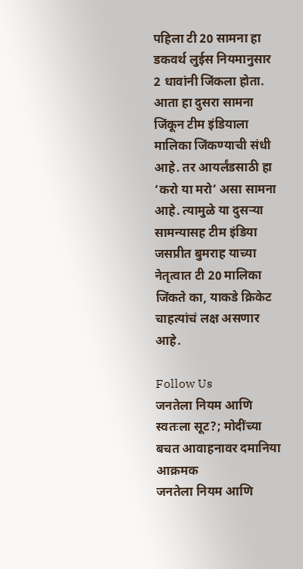पहिला टी 20 सामना हा डकवर्थ लुईस नियमानुसार 2 धावांनी जिंकला होता. आता हा दुसरा सामना जिंकून टीम इंडियाला मालिका जिंकण्याची संधी आहे. तर आयर्लंडसाठी हा ‘करो या मरो’ असा सामना आहे. त्यामुळे या दुसऱ्या सामन्यासह टीम इंडिया जसप्रीत बुमराह याच्या नेतृत्वात टी 20 मालिका जिंकते का, याकडे क्रिकेट चाहत्यांचं लक्ष असणार आहे.

Follow Us
जनतेला नियम आणि स्वतःला सूट?; मोदींच्या बचत आवाहनावर दमानिया आक्रमक
जनतेला नियम आणि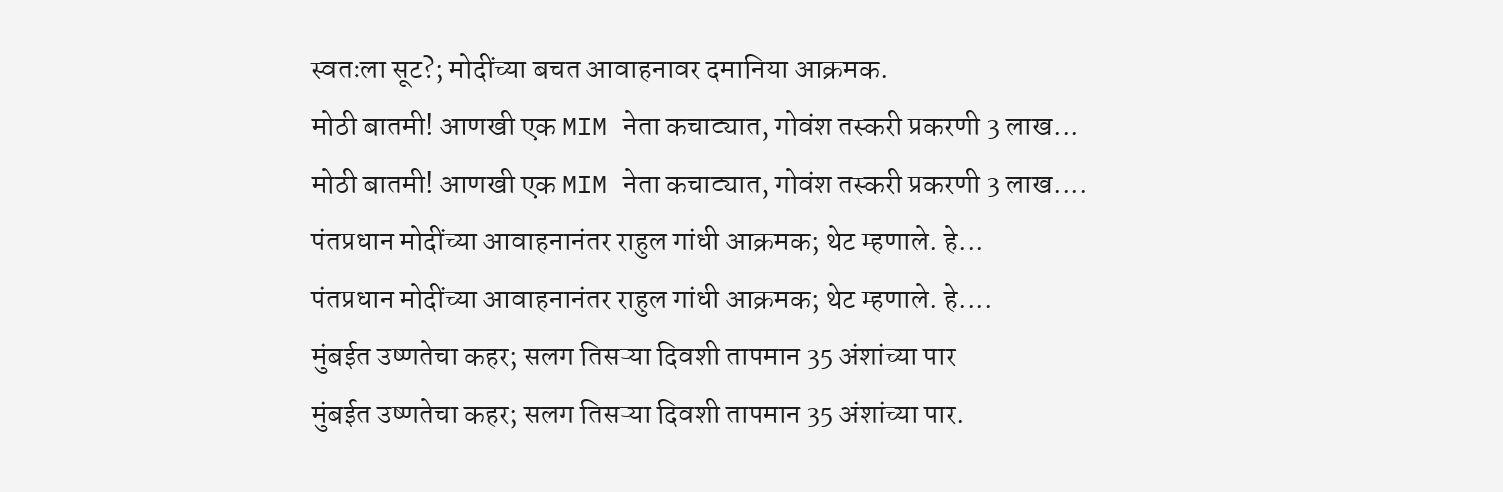स्वतःला सूट?; मोदींच्या बचत आवाहनावर दमानिया आक्रमक.
मोठी बातमी! आणखी एक MIM नेता कचाट्यात, गोवंश तस्करी प्रकरणी 3 लाख...
मोठी बातमी! आणखी एक MIM नेता कचाट्यात, गोवंश तस्करी प्रकरणी 3 लाख....
पंतप्रधान मोदींच्या आवाहनानंतर राहुल गांधी आक्रमक; थेट म्हणाले. हे...
पंतप्रधान मोदींच्या आवाहनानंतर राहुल गांधी आक्रमक; थेट म्हणाले. हे....
मुंबईत उष्णतेचा कहर; सलग तिसऱ्या दिवशी तापमान 35 अंशांच्या पार
मुंबईत उष्णतेचा कहर; सलग तिसऱ्या दिवशी तापमान 35 अंशांच्या पार.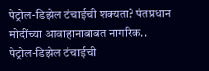पेट्रोल-डिझेल टंचाईची शक्यता? पंतप्रधान मोदींच्या आवाहानाबाबत नागरिक..
पेट्रोल-डिझेल टंचाईची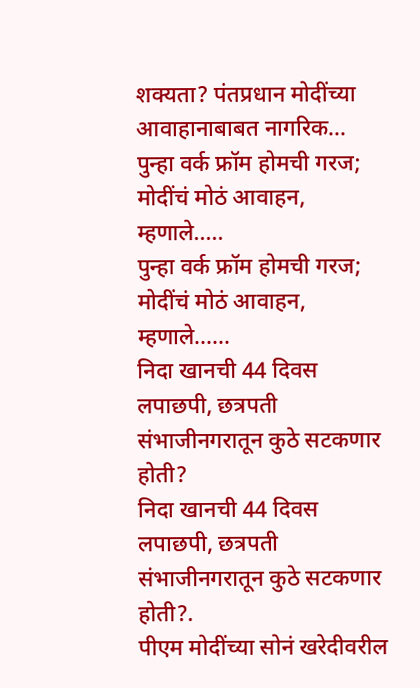शक्यता? पंतप्रधान मोदींच्या आवाहानाबाबत नागरिक...
पुन्हा वर्क फ्रॉम होमची गरज; मोदींचं मोठं आवाहन, म्हणाले.....
पुन्हा वर्क फ्रॉम होमची गरज; मोदींचं मोठं आवाहन, म्हणाले......
निदा खानची 44 दिवस लपाछपी, छत्रपती संभाजीनगरातून कुठे सटकणार होती?
निदा खानची 44 दिवस लपाछपी, छत्रपती संभाजीनगरातून कुठे सटकणार होती?.
पीएम मोदींच्या सोनं खरेदीवरील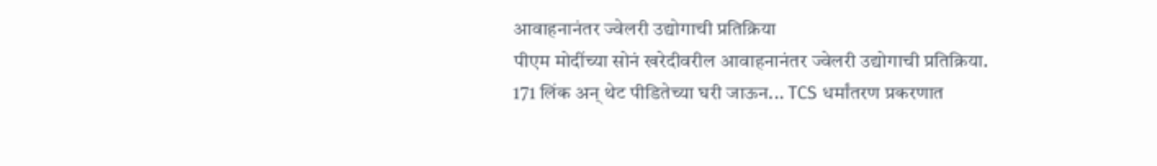आवाहनानंतर ज्वेलरी उद्योगाची प्रतिक्रिया
पीएम मोदींच्या सोनं खरेदीवरील आवाहनानंतर ज्वेलरी उद्योगाची प्रतिक्रिया.
171 लिंक अन् थेट पीडितेच्या घरी जाऊन... TCS धर्मांतरण प्रकरणात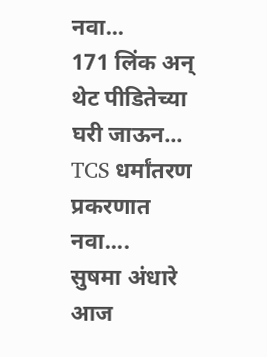नवा...
171 लिंक अन् थेट पीडितेच्या घरी जाऊन... TCS धर्मांतरण प्रकरणात नवा....
सुषमा अंधारे आज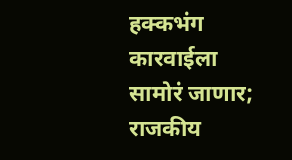हक्कभंग कारवाईला सामोरं जाणार; राजकीय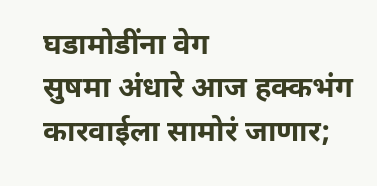घडामोडींना वेग
सुषमा अंधारे आज हक्कभंग कारवाईला सामोरं जाणार;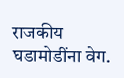राजकीय घडामोडींना वेग.